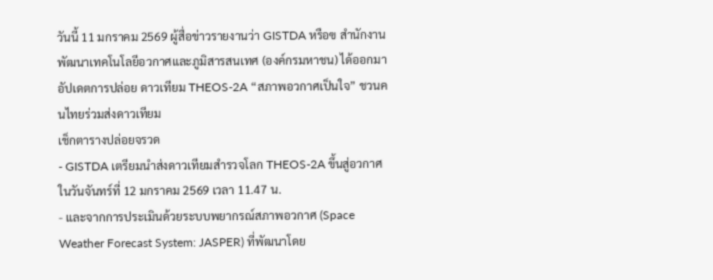วันนี้ 11 มกราคม 2569 ผู้สื่อข่าวรายงานว่า GISTDA หรือฃ สำนักงานพัฒนาเทคโนโลยีอวกาศและภูมิสารสนเทศ (องค์กรมหาชน) ได้ออกมาอัปเดตการปล่อย ดาวเทียม THEOS-2A “สภาพอวกาศเป็นใจ” ชวนคนไทยร่วมส่งดาวเทียม
เช็กตารางปล่อยจรวด
- GISTDA เตรียมนำส่งดาวเทียมสำรวจโลก THEOS-2A ขึ้นสู่อวกาศในวันจันทร์ที่ 12 มกราคม 2569 เวลา 11.47 น.
- และจากการประเมินด้วยระบบพยากรณ์สภาพอวกาศ (Space Weather Forecast System: JASPER) ที่พัฒนาโดย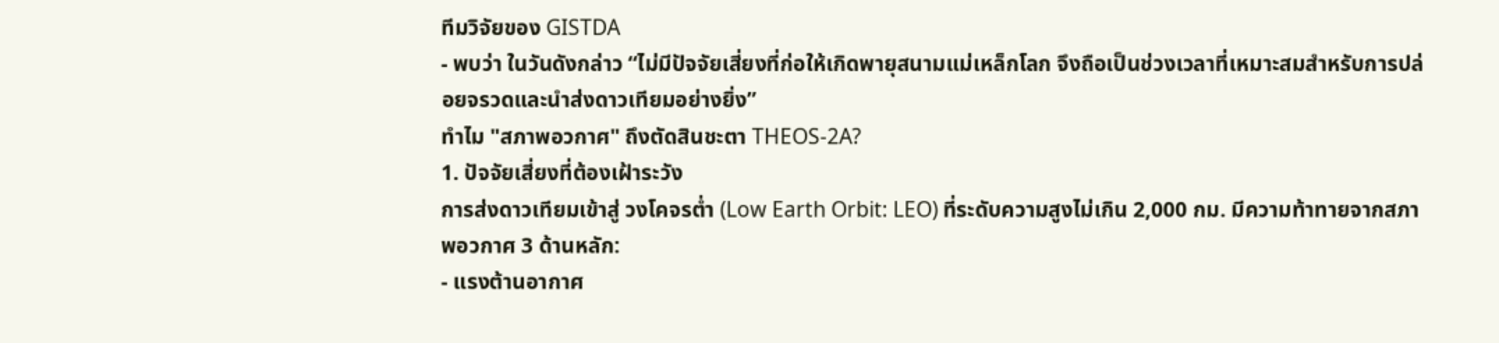ทีมวิจัยของ GISTDA
- พบว่า ในวันดังกล่าว “ไม่มีปัจจัยเสี่ยงที่ก่อให้เกิดพายุสนามแม่เหล็กโลก จึงถือเป็นช่วงเวลาที่เหมาะสมสำหรับการปล่อยจรวดและนำส่งดาวเทียมอย่างยิ่ง”
ทำไม "สภาพอวกาศ" ถึงตัดสินชะตา THEOS-2A?
1. ปัจจัยเสี่ยงที่ต้องเฝ้าระวัง
การส่งดาวเทียมเข้าสู่ วงโคจรต่ำ (Low Earth Orbit: LEO) ที่ระดับความสูงไม่เกิน 2,000 กม. มีความท้าทายจากสภาพอวกาศ 3 ด้านหลัก:
- แรงต้านอากาศ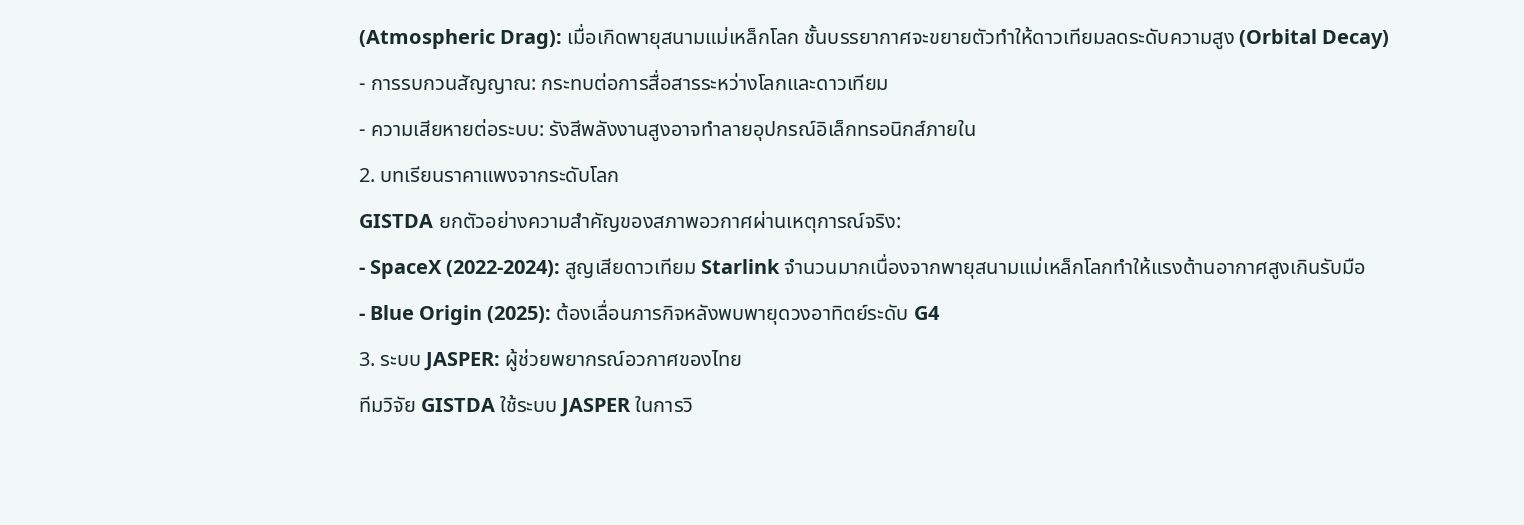(Atmospheric Drag): เมื่อเกิดพายุสนามแม่เหล็กโลก ชั้นบรรยากาศจะขยายตัวทำให้ดาวเทียมลดระดับความสูง (Orbital Decay)
- การรบกวนสัญญาณ: กระทบต่อการสื่อสารระหว่างโลกและดาวเทียม
- ความเสียหายต่อระบบ: รังสีพลังงานสูงอาจทำลายอุปกรณ์อิเล็กทรอนิกส์ภายใน
2. บทเรียนราคาแพงจากระดับโลก
GISTDA ยกตัวอย่างความสำคัญของสภาพอวกาศผ่านเหตุการณ์จริง:
- SpaceX (2022-2024): สูญเสียดาวเทียม Starlink จำนวนมากเนื่องจากพายุสนามแม่เหล็กโลกทำให้แรงต้านอากาศสูงเกินรับมือ
- Blue Origin (2025): ต้องเลื่อนภารกิจหลังพบพายุดวงอาทิตย์ระดับ G4
3. ระบบ JASPER: ผู้ช่วยพยากรณ์อวกาศของไทย
ทีมวิจัย GISTDA ใช้ระบบ JASPER ในการวิ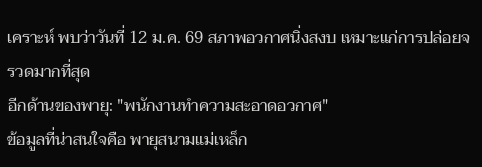เคราะห์ พบว่าวันที่ 12 ม.ค. 69 สภาพอวกาศนิ่งสงบ เหมาะแก่การปล่อยจรวดมากที่สุด
อีกด้านของพายุ: "พนักงานทำความสะอาดอวกาศ"
ข้อมูลที่น่าสนใจคือ พายุสนามแม่เหล็ก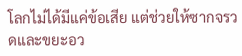โลกไม่ได้มีแค่ข้อเสีย แต่ช่วยให้ซากจรวดและขยะอว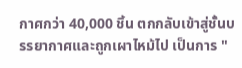กาศกว่า 40,000 ชิ้น ตกกลับเข้าสู่ชั้นบรรยากาศและถูกเผาไหม้ไป เป็นการ "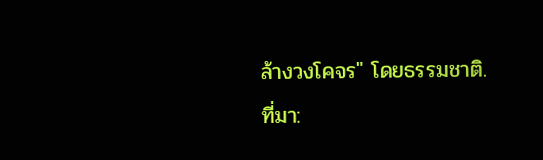ล้างวงโคจร" โดยธรรมชาติ.
ที่มา: